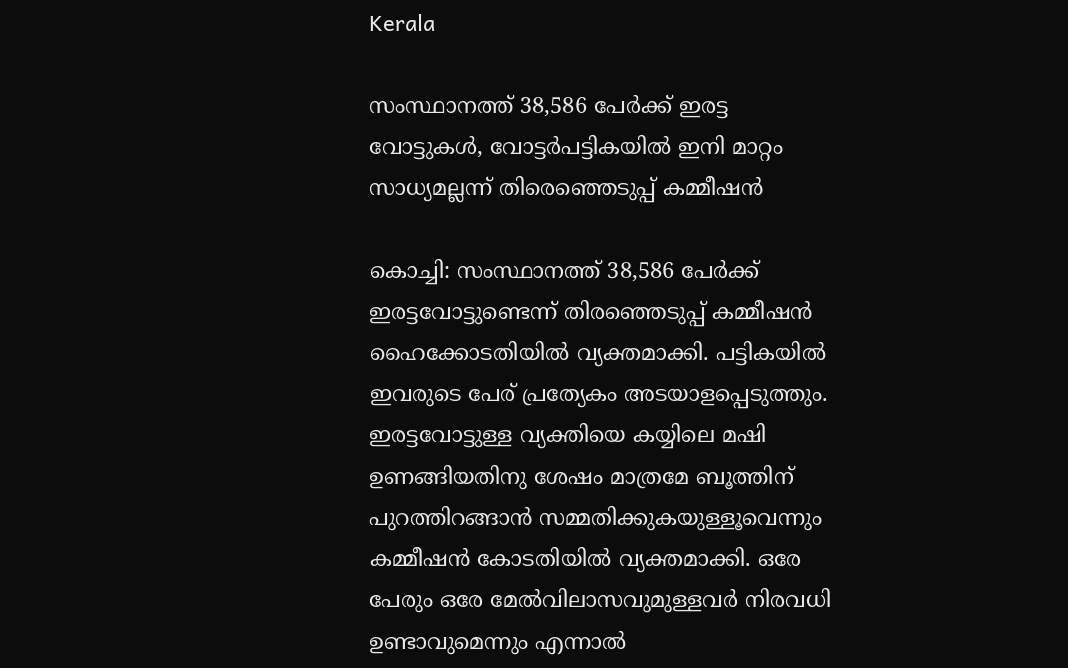Kerala

സംസ്ഥാനത്ത് 38,586 പേർക്ക് ഇരട്ട വോട്ടുകൾ, വോട്ടര്‍പട്ടികയില്‍ ഇനി മാറ്റം സാധ്യമല്ലന്ന് തിരെഞ്ഞെടുപ്പ് കമ്മീഷന്‍

കൊച്ചി: സംസ്ഥാനത്ത് 38,586 പേർക്ക് ഇരട്ടവോട്ടുണ്ടെന്ന് തിരഞ്ഞെടുപ്പ് കമ്മീഷൻ ഹൈക്കോടതിയിൽ വ്യക്തമാക്കി. പട്ടികയിൽ ഇവരുടെ പേര് പ്രത്യേകം അടയാളപ്പെടുത്തും. ഇരട്ടവോട്ടുള്ള വ്യക്തിയെ കയ്യിലെ മഷി ഉണങ്ങിയതിനു ശേഷം മാത്രമേ ബൂത്തിന് പുറത്തിറങ്ങാൻ സമ്മതിക്കുകയുള്ളൂവെന്നും കമ്മീഷൻ കോടതിയിൽ വ്യക്തമാക്കി. ഒരേ പേരും ഒരേ മേൽവിലാസവുമുള്ളവർ നിരവധി ഉണ്ടാവുമെന്നും എന്നാൽ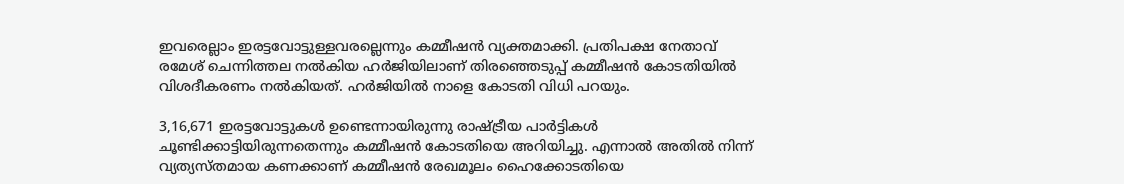ഇവരെല്ലാം ഇരട്ടവോട്ടുള്ളവരല്ലെന്നും കമ്മീഷൻ വ്യക്തമാക്കി. പ്രതിപക്ഷ നേതാവ് രമേശ് ചെന്നിത്തല നൽകിയ ഹർജിയിലാണ് തിരഞ്ഞെടുപ്പ് കമ്മീഷൻ കോടതിയിൽ വിശദീകരണം നൽകിയത്. ഹർജിയിൽ നാളെ കോടതി വിധി പറയും.

3,16,671 ഇരട്ടവോട്ടുകൾ ഉണ്ടെന്നായിരുന്നു രാഷ്ട്രീയ പാർട്ടികൾ ചൂണ്ടിക്കാട്ടിയിരുന്നതെന്നും കമ്മീഷൻ കോടതിയെ അറിയിച്ചു. എന്നാൽ അതിൽ നിന്ന് വ്യത്യസ്തമായ കണക്കാണ് കമ്മീഷൻ രേഖമൂലം ഹൈക്കോടതിയെ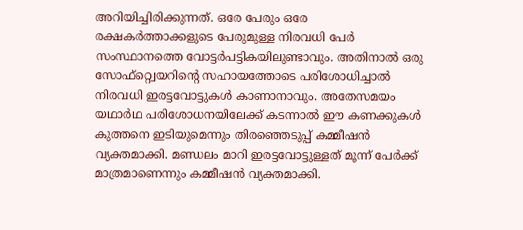അറിയിച്ചിരിക്കുന്നത്. ഒരേ പേരും ഒരേ രക്ഷകർത്താക്കളുടെ പേരുമുള്ള നിരവധി പേർ സംസ്ഥാനത്തെ വോട്ടർപട്ടികയിലുണ്ടാവും. അതിനാൽ ഒരു സോഫ്റ്റ്വെയറിന്റെ സഹായത്തോടെ പരിശോധിച്ചാൽ നിരവധി ഇരട്ടവോട്ടുകൾ കാണാനാവും. അതേസമയം യഥാർഥ പരിശോധനയിലേക്ക് കടന്നാൽ ഈ കണക്കുകൾ കുത്തനെ ഇടിയുമെന്നും തിരഞ്ഞെടുപ്പ് കമ്മീഷൻ വ്യക്തമാക്കി. മണ്ഡലം മാറി ഇരട്ടവോട്ടുള്ളത് മൂന്ന് പേർക്ക് മാത്രമാണെന്നും കമ്മീഷൻ വ്യക്തമാക്കി.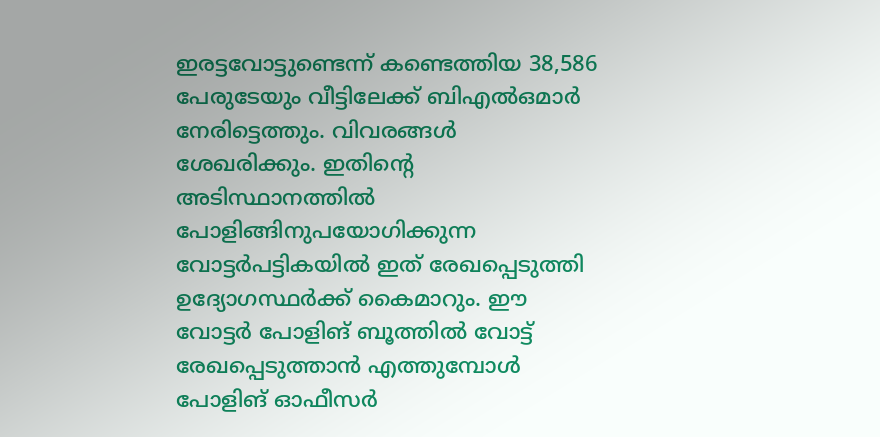ഇരട്ടവോട്ടുണ്ടെന്ന് കണ്ടെത്തിയ 38,586 പേരുടേയും വീട്ടിലേക്ക് ബിഎൽഒമാർ നേരിട്ടെത്തും. വിവരങ്ങൾ ശേഖരിക്കും. ഇതിന്റെ അടിസ്ഥാനത്തിൽ പോളിങ്ങിനുപയോഗിക്കുന്ന വോട്ടർപട്ടികയിൽ ഇത് രേഖപ്പെടുത്തി ഉദ്യോഗസ്ഥർക്ക് കൈമാറും. ഈ വോട്ടർ പോളിങ് ബൂത്തിൽ വോട്ട് രേഖപ്പെടുത്താൻ എത്തുമ്പോൾ പോളിങ് ഓഫീസർ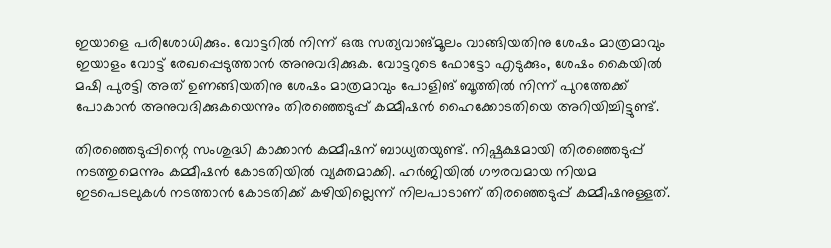ഇയാളെ പരിശോധിക്കും. വോട്ടറിൽ നിന്ന് ഒരു സത്യവാങ്മൂലം വാങ്ങിയതിനു ശേഷം മാത്രമാവും ഇയാളം വോട്ട് രേഖപ്പെടുത്താൻ അനുവദിക്കുക. വോട്ടറുടെ ഫോട്ടോ എടുക്കും, ശേഷം കൈയിൽ മഷി പുരട്ടി അത് ഉണങ്ങിയതിനു ശേഷം മാത്രമാവും പോളിങ് ബൂത്തിൽ നിന്ന് പുറത്തേക്ക് പോകാൻ അനുവദിക്കുകയെന്നും തിരഞ്ഞെടുപ്പ് കമ്മീഷൻ ഹൈക്കോടതിയെ അറിയിച്ചിട്ടുണ്ട്.

തിരഞ്ഞെടുപ്പിന്റെ സംശുദ്ധി കാക്കാൻ കമ്മീഷന് ബാധ്യതയുണ്ട്. നിഷ്പക്ഷമായി തിരഞ്ഞെടുപ്പ് നടത്തുമെന്നും കമ്മീഷൻ കോടതിയിൽ വ്യക്തമാക്കി. ഹർജിയിൽ ഗൗരവമായ നിയമ ഇടപെടലുകൾ നടത്താൻ കോടതിക്ക് കഴിയില്ലെന്ന് നിലപാടാണ് തിരഞ്ഞെടുപ്പ് കമ്മീഷനുള്ളത്.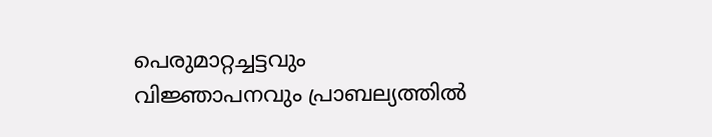പെരുമാറ്റച്ചട്ടവും വിജ്ഞാപനവും പ്രാബല്യത്തിൽ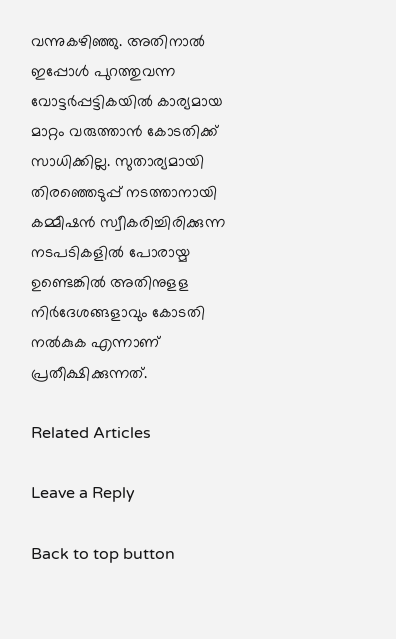വന്നുകഴിഞ്ഞു. അതിനാൽ ഇപ്പോൾ പുറത്തുവന്ന വോട്ടർപ്പട്ടികയിൽ കാര്യമായ മാറ്റം വരുത്താൻ കോടതിക്ക് സാധിക്കില്ല. സുതാര്യമായി തിരഞ്ഞെടുപ്പ് നടത്താനായി കമ്മീഷൻ സ്വീകരിച്ചിരിക്കുന്ന നടപടികളിൽ പോരായ്മ ഉണ്ടെങ്കിൽ അതിനുളള നിർദേശങ്ങളാവും കോടതി നൽകുക എന്നാണ് പ്രതീക്ഷിക്കുന്നത്.

Related Articles

Leave a Reply

Back to top button